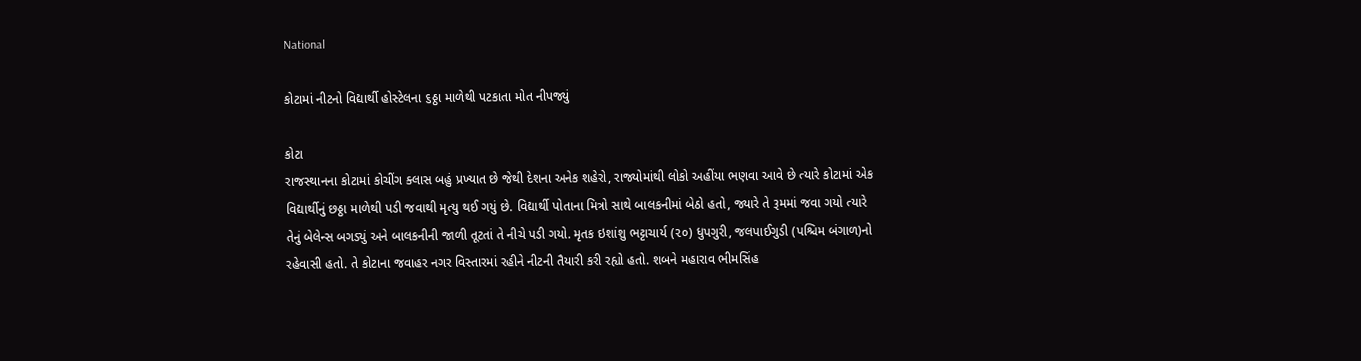National

કોટામાં નીટનો વિદ્યાર્થી હોસ્ટેલના ૬ઠ્ઠા માળેથી પટકાતા મોત નીપજ્યું

કોટા
રાજસ્થાનના કોટામાં કોચીંગ ક્લાસ બહું પ્રખ્યાત છે જેથી દેશના અનેક શહેરો, રાજ્યોમાંથી લોકો અહીંયા ભણવા આવે છે ત્યારે કોટામાં એક વિદ્યાર્થીનું છઠ્ઠા માળેથી પડી જવાથી મૃત્યુ થઈ ગયું છે. વિદ્યાર્થી પોતાના મિત્રો સાથે બાલકનીમાં બેઠો હતો, જ્યારે તે રૂમમાં જવા ગયો ત્યારે તેનું બેલેન્સ બગડ્યું અને બાલકનીની જાળી તૂટતાં તે નીચે પડી ગયો. મૃતક ઇશાંશુ ભટ્ટાચાર્ય (૨૦) ધુપગુરી, જલપાઈગુડી (પશ્ચિમ બંગાળ)નો રહેવાસી હતો. તે કોટાના જવાહર નગર વિસ્તારમાં રહીને નીટની તૈયારી કરી રહ્યો હતો. શબને મહારાવ ભીમસિંહ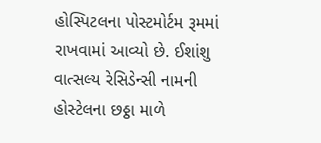હોસ્પિટલના પોસ્ટમોર્ટમ રૂમમાં રાખવામાં આવ્યો છે. ઈશાંશુ વાત્સલ્ય રેસિડેન્સી નામની હોસ્ટેલના છઠ્ઠા માળે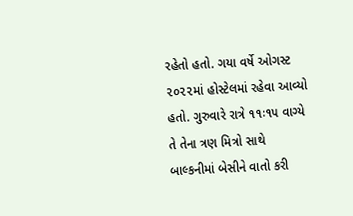રહેતો હતો. ગયા વર્ષે ઓગસ્ટ ૨૦૨૨માં હોસ્ટેલમાં રહેવા આવ્યો હતો. ગુરુવારે રાત્રે ૧૧ઃ૧૫ વાગ્યે તે તેના ત્રણ મિત્રો સાથે બાલ્કનીમાં બેસીને વાતો કરી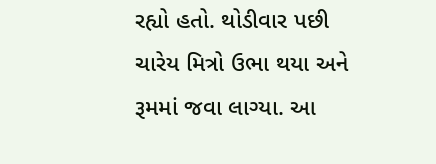રહ્યો હતો. થોડીવાર પછી ચારેય મિત્રો ઉભા થયા અને રૂમમાં જવા લાગ્યા. આ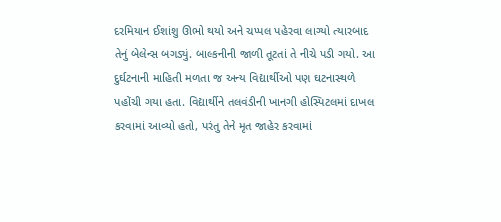દરમિયાન ઈશાંશુ ઊભો થયો અને ચપ્પલ પહેરવા લાગ્યો ત્યારબાદ તેનું બેલેન્સ બગડ્યું. બાલ્કનીની જાળી તૂટતાં તે નીચે પડી ગયો. આ દુર્ઘટનાની માહિતી મળતા જ અન્ય વિદ્યાર્થીઓ પણ ઘટનાસ્થળે પહોંચી ગયા હતા. વિદ્યાર્થીને તલવંડીની ખાનગી હોસ્પિટલમાં દાખલ કરવામાં આવ્યો હતો, પરંતુ તેને મૃત જાહેર કરવામાં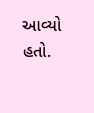આવ્યો હતો.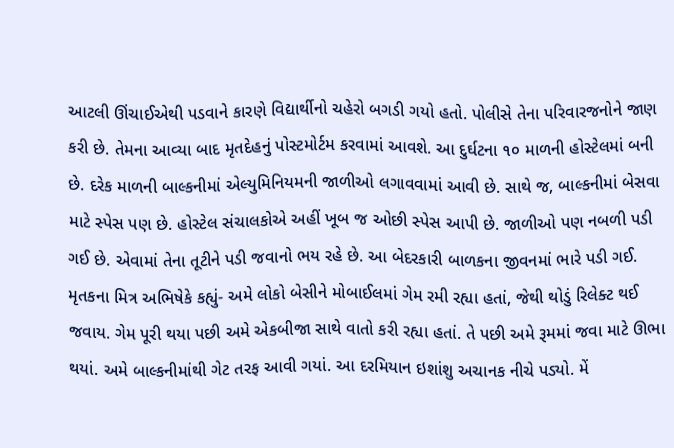આટલી ઊંચાઈએથી પડવાને કારણે વિદ્યાર્થીનો ચહેરો બગડી ગયો હતો. પોલીસે તેના પરિવારજનોને જાણ કરી છે. તેમના આવ્યા બાદ મૃતદેહનું પોસ્ટમોર્ટમ કરવામાં આવશે. આ દુર્ઘટના ૧૦ માળની હોસ્ટેલમાં બની છે. દરેક માળની બાલ્કનીમાં એલ્યુમિનિયમની જાળીઓ લગાવવામાં આવી છે. સાથે જ, બાલ્કનીમાં બેસવા માટે સ્પેસ પણ છે. હોસ્ટેલ સંચાલકોએ અહીં ખૂબ જ ઓછી સ્પેસ આપી છે. જાળીઓ પણ નબળી પડી ગઈ છે. એવામાં તેના તૂટીને પડી જવાનો ભય રહે છે. આ બેદરકારી બાળકના જીવનમાં ભારે પડી ગઈ. મૃતકના મિત્ર અભિષેકે કહ્યું- અમે લોકો બેસીને મોબાઈલમાં ગેમ રમી રહ્યા હતાં, જેથી થોડું રિલેક્ટ થઈ જવાય. ગેમ પૂરી થયા પછી અમે એકબીજા સાથે વાતો કરી રહ્યા હતાં. તે પછી અમે રૂમમાં જવા માટે ઊભા થયાં. અમે બાલ્કનીમાંથી ગેટ તરફ આવી ગયાં. આ દરમિયાન ઇશાંશુ અચાનક નીચે પડ્યો. મેં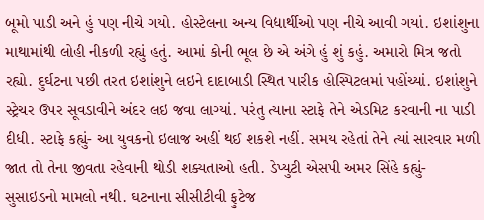બૂમો પાડી અને હું પણ નીચે ગયો. હોસ્ટેલના અન્ય વિદ્યાર્થીઓ પણ નીચે આવી ગયાં. ઇશાંશુના માથામાંથી લોહી નીકળી રહ્યું હતું. આમાં કોની ભૂલ છે એ અંગે હું શું કહું. અમારો મિત્ર જતો રહ્યો. દુર્ઘટના પછી તરત ઇશાંશુને લઇને દાદાબાડી સ્થિત પારીક હોસ્પિટલમાં પહોંચ્યાં. ઇશાંશુને સ્ટ્રેચર ઉપર સૂવડાવીને અંદર લઇ જવા લાગ્યાં. પરંતુ ત્યાના સ્ટાફે તેને એડમિટ કરવાની ના પાડી દીધી. સ્ટાફે કહ્યું- આ યુવકનો ઇલાજ અહીં થઈ શકશે નહીં. સમય રહેતાં તેને ત્યાં સારવાર મળી જાત તો તેના જીવતા રહેવાની થોડી શક્યતાઓ હતી. ડેપ્યુટી એસપી અમર સિંહે કહ્યું- સુસાઇડનો મામલો નથી. ઘટનાના સીસીટીવી ફુટેજ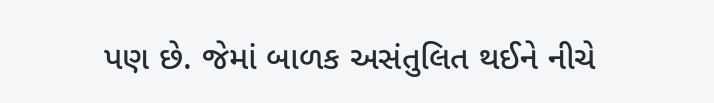પણ છે. જેમાં બાળક અસંતુલિત થઈને નીચે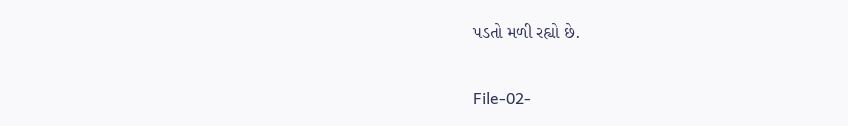પડતો મળી રહ્યો છે.

File-02-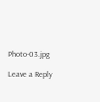Photo-03.jpg

Leave a Reply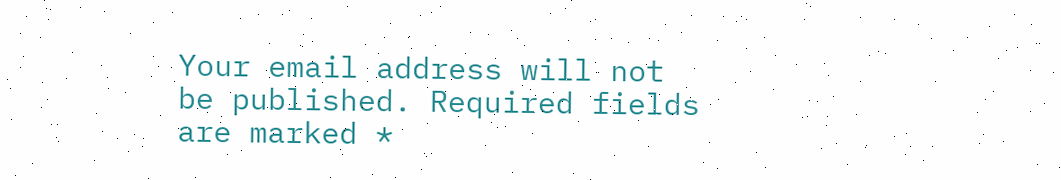Your email address will not be published. Required fields are marked *